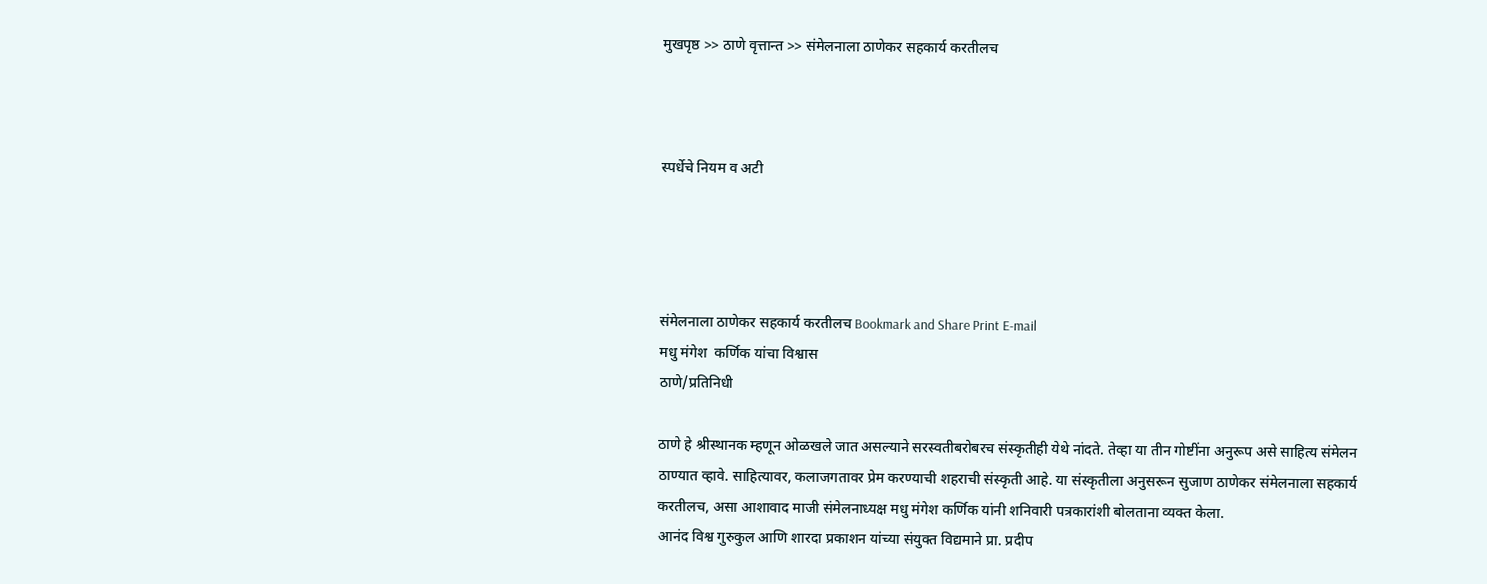मुखपृष्ठ >> ठाणे वृत्तान्त >> संमेलनाला ठाणेकर सहकार्य करतीलच



स्पर्धेचे नियम व अटी




संमेलनाला ठाणेकर सहकार्य करतीलच Bookmark and Share Print E-mail
मधु मंगेश  कर्णिक यांचा विश्वास
ठाणे/प्रतिनिधी

ठाणे हे श्रीस्थानक म्हणून ओळखले जात असल्याने सरस्वतीबरोबरच संस्कृतीही येथे नांदते. तेव्हा या तीन गोष्टींना अनुरूप असे साहित्य संमेलन ठाण्यात व्हावे. साहित्यावर, कलाजगतावर प्रेम करण्याची शहराची संस्कृती आहे. या संस्कृतीला अनुसरून सुजाण ठाणेकर संमेलनाला सहकार्य करतीलच, असा आशावाद माजी संमेलनाध्यक्ष मधु मंगेश कर्णिक यांनी शनिवारी पत्रकारांशी बोलताना व्यक्त केला.
आनंद विश्व गुरुकुल आणि शारदा प्रकाशन यांच्या संयुक्त विद्यमाने प्रा. प्रदीप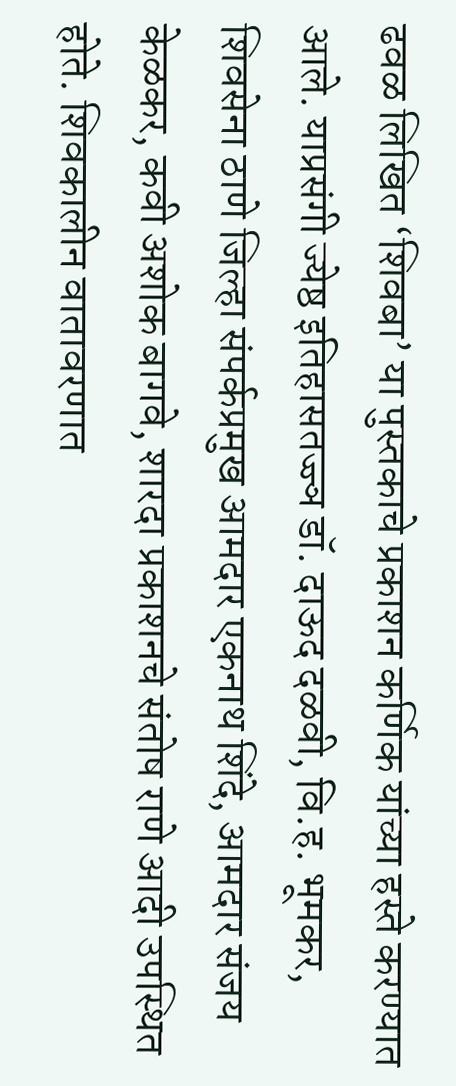ढवळ लिखित ‘शिवबा’ या पुस्तकाचे प्रकाशन कर्णिक यांच्या हस्ते करण्यात आले. याप्रसंगी ज्येष्ठ इतिहासतज्ज्ञ डॉ. दाऊद दळवी, वि.ह. भूमकर, शिवसेना ठाणे जिल्हा संपर्कप्रमुख आमदार एकनाथ शिंदे, आमदार संजय केळकर, कवी अशोक बागवे, शारदा प्रकाशनचे संतोष राणे आदी उपस्थित होते. शिवकालीन वातावरणात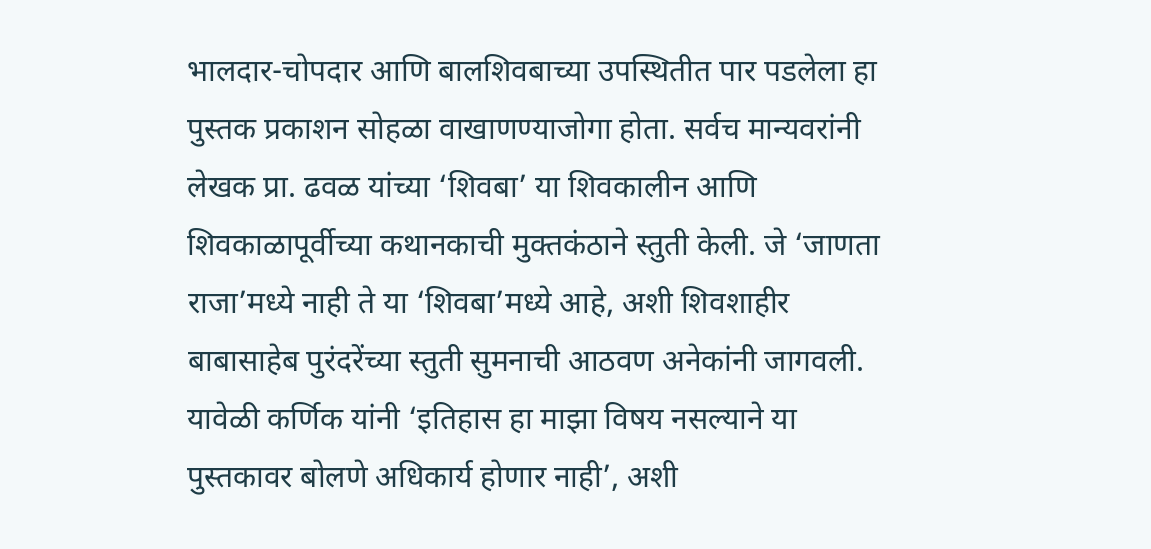भालदार-चोपदार आणि बालशिवबाच्या उपस्थितीत पार पडलेला हा पुस्तक प्रकाशन सोहळा वाखाणण्याजोगा होता. सर्वच मान्यवरांनी लेखक प्रा. ढवळ यांच्या ‘शिवबा’ या शिवकालीन आणि शिवकाळापूर्वीच्या कथानकाची मुक्तकंठाने स्तुती केली. जे ‘जाणता राजा’मध्ये नाही ते या ‘शिवबा’मध्ये आहे, अशी शिवशाहीर बाबासाहेब पुरंदरेंच्या स्तुती सुमनाची आठवण अनेकांनी जागवली. यावेळी कर्णिक यांनी ‘इतिहास हा माझा विषय नसल्याने या पुस्तकावर बोलणे अधिकार्य होणार नाही’, अशी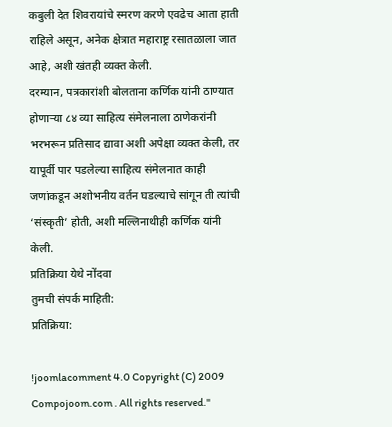कबुली देत शिवरायांचे स्मरण करणे एवढेच आता हाती राहिले असून, अनेक क्षेत्रात महाराष्ट्र रसातळाला जात आहे, अशी खंतही व्यक्त केली.
दरम्यान, पत्रकारांशी बोलताना कर्णिक यांनी ठाण्यात होणाऱ्या ८४ व्या साहित्य संमेलनाला ठाणेकरांनी भरभरून प्रतिसाद द्यावा अशी अपेक्षा व्यक्त केली, तर यापूर्वी पार पडलेल्या साहित्य संमेलनात काही जणांकडून अशोभनीय वर्तन घडल्याचे सांगून ती त्यांची ‘संस्कृती’ होती, अशी मल्लिनाथीही कर्णिक यांनी केली.
प्रतिक्रिया येथे नोंदवा
तुमची संपर्क माहिती:
प्रतिक्रिया:

!joomlacomment 4.0 Copyright (C) 2009 Compojoom.com . All rights reserved."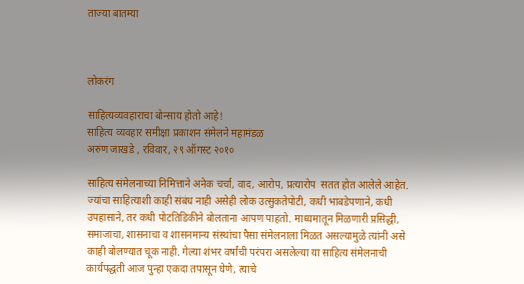ताज्या बातम्या



लोकरंग

साहित्यव्यवहाराचा बोन्साय होतो आहे!
साहित्य व्यवहार समीक्षा प्रकाशन संमेलने महामंडळ
अरुण जाखडे , रविवार, २९ ऑगस्ट २०१०

साहित्य संमेलनाच्या निमित्ताने अनेक चर्चा, वाद, आरोप, प्रत्यारोप  सतत होत आलेले आहेत. ज्यांचा साहित्याशी काही संबंध नाही असेही लोक उत्सुकतेपोटी, कधी भाबडेपणाने, कधी उपहासाने, तर कधी पोटतिडिकीने बोलताना आपण पाहतो. माध्यमातून मिळणारी प्रसिद्धी, समाजाचा, शासनाचा व शासनमान्य संस्थांचा पैसा संमेलनाला मिळत असल्यामुळे त्यांनी असे काही बोलण्यात चूक नाही. गेल्या शंभर वर्षांची परंपरा असलेल्या या साहित्य संमेलनाची कार्यपद्धती आज पुन्हा एकदा तपासून घेणे, त्याचे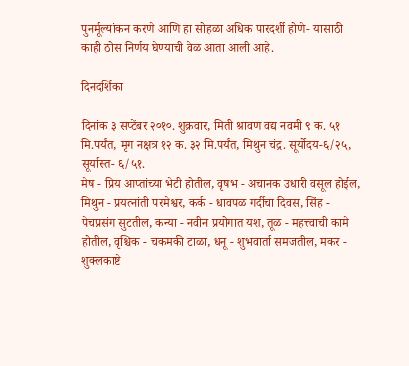पुनर्मूल्यांकन करणे आणि हा सोहळा अधिक पारदर्शी होणे- यासाठी काही ठोस निर्णय घेण्याची वेळ आता आली आहे.

दिनदर्शिका

दिनांक ३ सप्टेंबर २०१०. शुक्रवार, मिती श्रावण वद्य नवमी ९ क. ५१ मि.पर्यंत, मृग नक्षत्र १२ क. ३२ मि.पर्यंत, मिथुन चंद्र. सूर्योदय-६/२५, सूर्यास्त- ६/५१.
मेष - प्रिय आप्तांच्या भेटी होतील, वृषभ - अचानक उधारी वसूल होईल, मिथुन - प्रयत्नांती परमेश्वर, कर्क - धावपळ गर्दीचा दिवस, सिंह - पेचप्रसंग सुटतील, कन्या - नवीन प्रयोगात यश, तूळ - महत्त्वाची कामे होतील, वृश्चिक - चकमकी टाळा, धनू - शुभवार्ता समजतील, मकर - शुक्लकाष्टे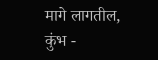मागे लागतील, कुंभ -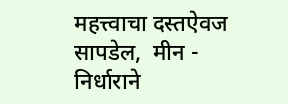महत्त्वाचा दस्तऐवज सापडेल,  मीन - निर्धाराने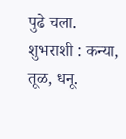पुढे चला.
शुभराशी : कन्या, तूळ, धनू.